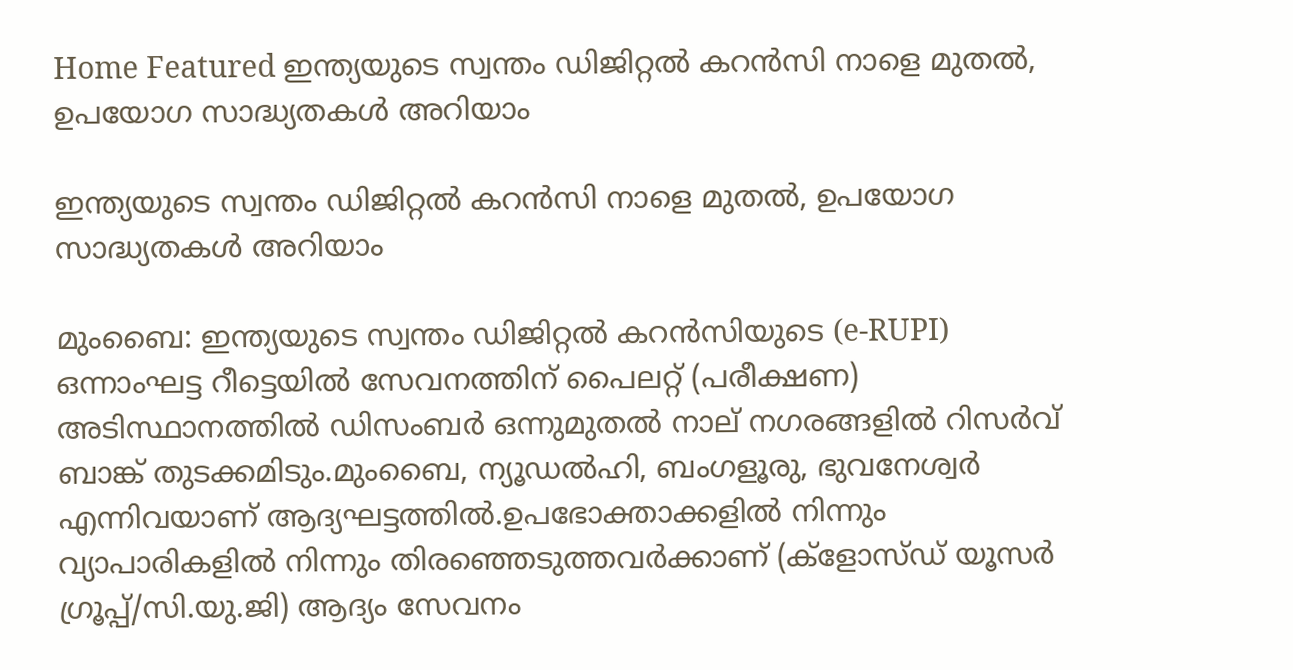Home Featured ഇന്ത്യയുടെ സ്വന്തം ഡിജിറ്റല്‍ കറന്‍സി നാളെ മുതല്‍, ഉപയോഗ സാദ്ധ്യതകള്‍ അറിയാം

ഇന്ത്യയുടെ സ്വന്തം ഡിജിറ്റല്‍ കറന്‍സി നാളെ മുതല്‍, ഉപയോഗ സാദ്ധ്യതകള്‍ അറിയാം

മുംബൈ: ഇന്ത്യയുടെ സ്വന്തം ഡിജിറ്റല്‍ കറന്‍സിയുടെ (e-RUPI) ഒന്നാംഘട്ട റീട്ടെയില്‍ സേവനത്തിന് പൈലറ്റ് (പരീക്ഷണ) അടിസ്ഥാനത്തില്‍ ഡിസംബര്‍ ഒന്നുമുതല്‍ നാല് നഗരങ്ങളില്‍ റിസര്‍വ് ബാങ്ക് തുടക്കമിടും.മുംബൈ, ന്യൂഡല്‍ഹി, ബംഗളൂരു, ഭുവനേശ്വര്‍ എന്നിവയാണ് ആദ്യഘട്ടത്തില്‍.ഉപഭോക്താക്കളില്‍ നിന്നും വ്യാപാരികളില്‍ നിന്നും തിരഞ്ഞെടുത്തവര്‍ക്കാണ് (ക്ളോസ്ഡ് യൂസര്‍ ഗ്രൂപ്പ്/സി.യു.ജി) ആദ്യം സേവനം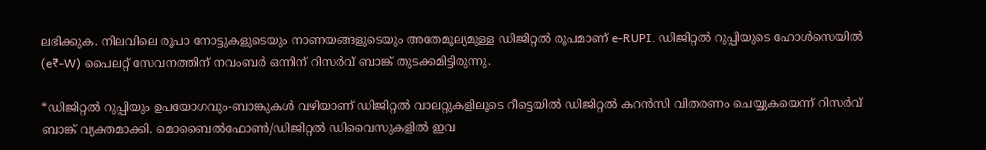ലഭിക്കുക. നിലവിലെ രൂപാ നോട്ടുകളുടെയും നാണയങ്ങളുടെയും അതേമൂല്യമുള്ള ഡിജിറ്റല്‍ രൂപമാണ് e-RUPI. ഡിജിറ്റല്‍ റുപ്പിയുടെ ഹോള്‍സെയില്‍ (e₹-W) പൈലറ്റ് സേവനത്തിന് നവംബര്‍ ഒന്നിന് റിസര്‍വ് ബാങ്ക് തുടക്കമിട്ടിരുന്നു.

*ഡിജിറ്റല്‍ റുപ്പിയും ഉപയോഗവും-ബാങ്കുകള്‍ വഴിയാണ് ഡിജിറ്റല്‍ വാലറ്റുകളിലൂടെ റീട്ടെയില്‍ ഡിജിറ്റല്‍ കറന്‍സി വിതരണം ചെയ്യുകയെന്ന് റിസര്‍വ് ബാങ്ക് വ്യക്തമാക്കി. മൊബൈല്‍ഫോണ്‍/ഡിജിറ്റല്‍ ഡിവൈസുകളില്‍ ഇവ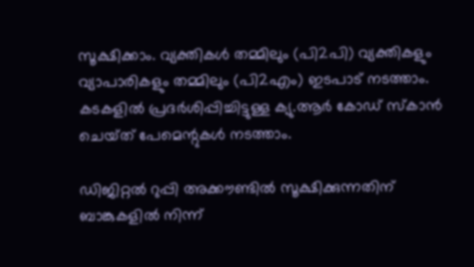സൂക്ഷിക്കാം. വ്യക്തികള്‍ തമ്മിലും (പി2പി) വ്യക്തികളും വ്യാപാരികളും തമ്മിലും (പി2എം) ഇടപാട് നടത്താം. കടകളില്‍ പ്രദര്‍ശിപ്പിച്ചിട്ടുള്ള ക്യു.ആര്‍ കോഡ് സ്കാന്‍ ചെയ്‌ത് പേമെന്റുകള്‍ നടത്താം.

ഡിജിറ്റല്‍ റുപ്പി അക്കൗണ്ടില്‍ സൂക്ഷിക്കുന്നതിന് ബാങ്കുകളില്‍ നിന്ന്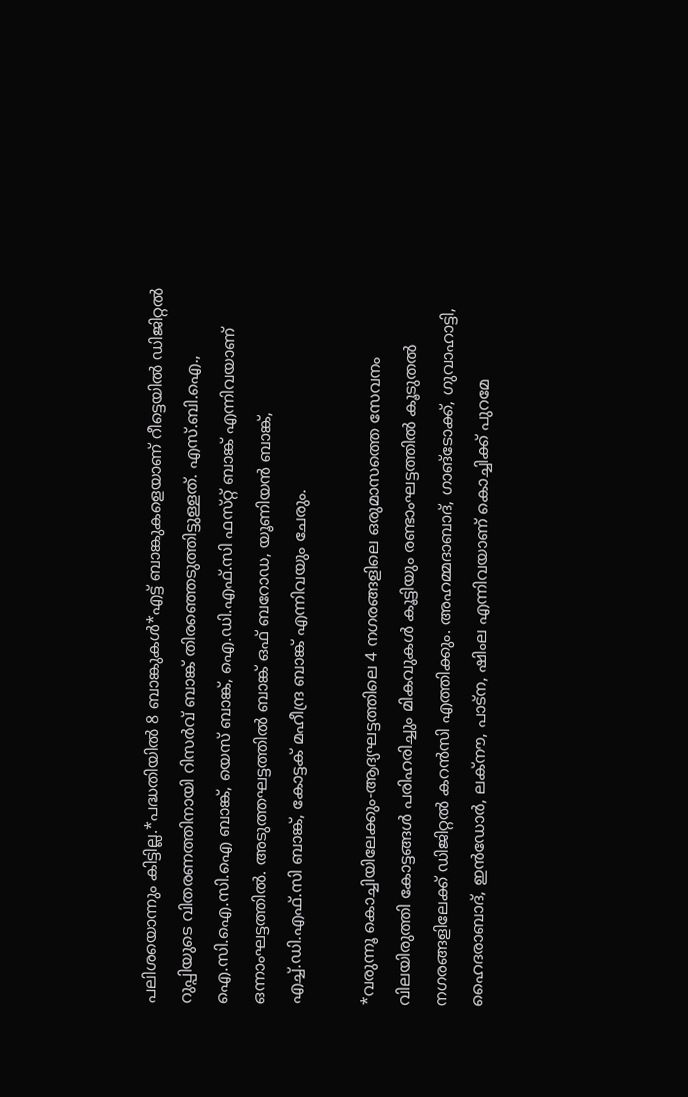പലിശയൊന്നും കിട്ടില്ല.*പദ്ധതിയില്‍ 8 ബാങ്കുകള്‍*എട്ട് ബാങ്കുകളെയാണ് റീട്ടെയില്‍ ഡിജിറ്റല്‍ റുപ്പിയുടെ വിതരണത്തിനായി റിസര്‍വ് ബാങ്ക് തിരഞ്ഞെടുത്തിട്ടുള്ളത്. എസ്.ബി.ഐ., ഐ.സി.ഐ.സി.ഐ ബാങ്ക്, യെസ് ബാങ്ക്, ഐ.ഡി.എഫ്.സി ഫസ്‌റ്റ് ബാങ്ക് എന്നിവയാണ് ഒന്നാംഘട്ടത്തില്‍. അടുത്തഘട്ടത്തില്‍ ബാങ്ക് ഒഫ് ബറോഡ, യൂണിയന്‍ ബാങ്ക്, എച്ച്‌.ഡി.എഫ്.സി ബാങ്ക്, കോട്ടക് മഹീന്ദ്ര ബാങ്ക് എന്നിവയും ചേരും.

*വരുന്നൂ കൊച്ചിയിലേക്കും-ആദ്യഘട്ടത്തിലെ 4 നഗരങ്ങളിലെ ഒരുമാസത്തെ സേവനം വിലയിരുത്തി കോട്ടങ്ങള്‍ പരിഹരിച്ചും മികവുകള്‍ കൂട്ടിയും രണ്ടാംഘട്ടത്തില്‍ കൂടുതല്‍ നഗരങ്ങളിലേക്ക് ഡിജിറ്റല്‍ കറന്‍സി എത്തിക്കും. അഹമ്മദാബാദ്, ഗാങ്ടോക്ക്, ഗുവാഹാട്ടി, ഹൈദരാബാദ്, ഇന്‍ഡോര്‍, ലക്‌നൗ, പാട്‌ന, ഷിംല എന്നിവയാണ് കൊച്ചിക്ക് പുറമേ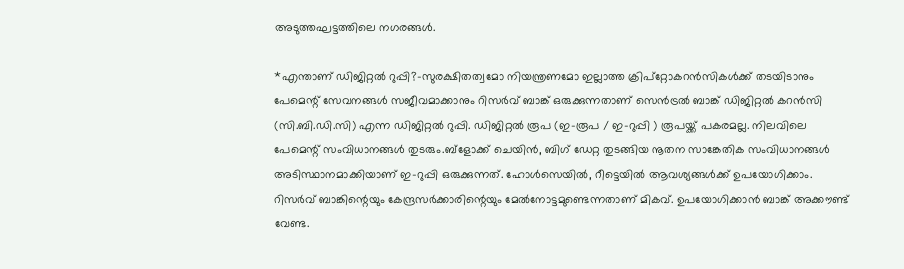അടുത്തഘട്ടത്തിലെ നഗരങ്ങള്‍.

*എന്താണ് ഡിജിറ്റല്‍ റുപ്പി?-സുരക്ഷിതത്വമോ നിയന്ത്രണമോ ഇല്ലാത്ത ക്രിപ്‌റ്റോകറന്‍സികള്‍ക്ക് തടയിടാനും പേമെന്റ് സേവനങ്ങള്‍ സജീവമാക്കാനും റിസര്‍വ് ബാങ്ക് ഒരുക്കുന്നതാണ് സെന്‍ട്രല്‍ ബാങ്ക് ഡിജിറ്റല്‍ കറന്‍സി (സി.ബി.ഡി.സി) എന്ന ഡിജിറ്റല്‍ റുപ്പി. ഡിജിറ്റല്‍ രൂപ (ഇ-രൂപ / ഇ-റുപ്പി ) രൂപയ്ക്ക് പകരമല്ല. നിലവിലെ പേമെന്റ് സംവിധാനങ്ങള്‍ തുടരും.ബ്ളോക്ക് ചെയിന്‍, ബിഗ് ഡേറ്റ തുടങ്ങിയ നൂതന സാങ്കേതിക സംവിധാനങ്ങള്‍ അടിസ്ഥാനമാക്കിയാണ് ഇ-റുപ്പി ഒരുക്കുന്നത്. ഹോള്‍സെയില്‍, റീട്ടെയില്‍ ആവശ്യങ്ങള്‍ക്ക് ഉപയോഗിക്കാം. റിസര്‍വ് ബാങ്കിന്റെയും കേന്ദ്രസര്‍ക്കാരിന്റെയും മേല്‍നോട്ടമുണ്ടെന്നതാണ് മികവ്. ഉപയോഗിക്കാന്‍ ബാങ്ക് അക്കൗണ്ട് വേണ്ട.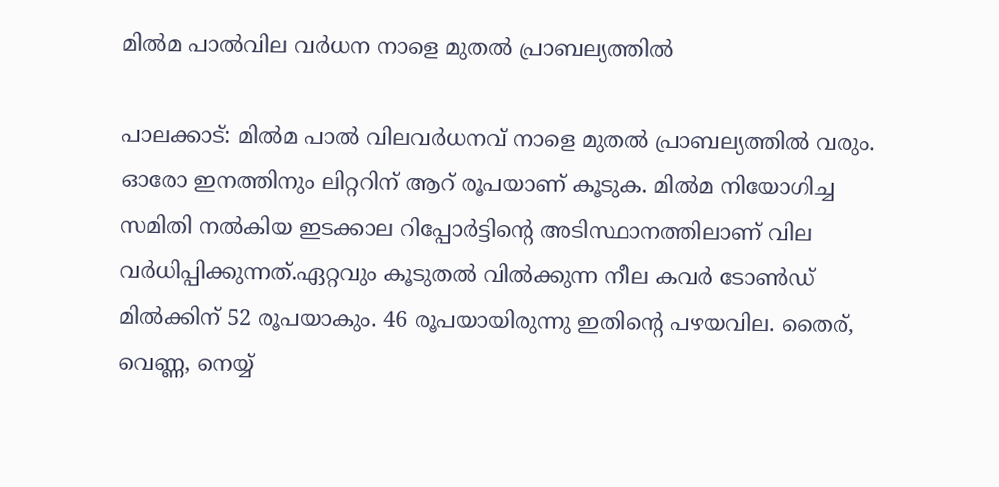മില്‍മ പാല്‍വില വര്‍ധന നാളെ മുതല്‍ പ്രാബല്യത്തിൽ

പാലക്കാട്: മില്‍മ പാല്‍ വിലവര്‍ധനവ് നാളെ മുതല്‍ പ്രാബല്യത്തില്‍ വരും. ഓരോ ഇനത്തിനും ലിറ്ററിന് ആറ്‌ രൂപയാണ് കൂടുക. മില്‍മ നിയോഗിച്ച സമിതി നല്‍കിയ ഇടക്കാല റിപ്പോര്‍ട്ടിന്റെ അടിസ്ഥാനത്തിലാണ് വില വര്‍ധിപ്പിക്കുന്നത്.ഏറ്റവും കൂടുതല്‍ വില്‍ക്കുന്ന നീല കവർ ടോണ്‍ഡ് മില്‍ക്കിന് 52 രൂപയാകും. 46 രൂപയായിരുന്നു ഇതിന്റെ പഴയവില. തൈര്, വെണ്ണ, നെയ്യ്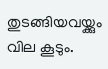തുടങ്ങിയവയ്ക്കും വില കൂടും.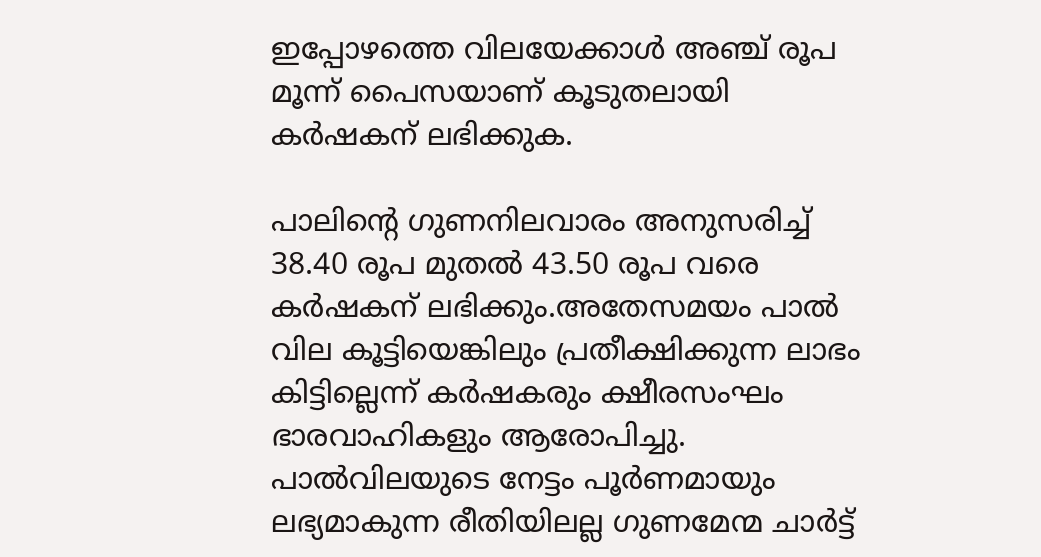ഇപ്പോഴത്തെ വിലയേക്കാള്‍ അഞ്ച് രൂപ മൂന്ന് പൈസയാണ് കൂടുതലായി കര്‍ഷകന് ലഭിക്കുക.

പാലിന്റെ ഗുണനിലവാരം അനുസരിച്ച് 38.40 രൂപ മുതല്‍ 43.50 രൂപ വരെ കര്‍ഷകന് ലഭിക്കും.അതേസമയം പാല്‍ വില കൂട്ടിയെങ്കിലും പ്രതീക്ഷിക്കുന്ന ലാഭം കിട്ടില്ലെന്ന് കര്‍ഷകരും ക്ഷീരസംഘം ഭാരവാഹികളും ആരോപിച്ചു. പാല്‍വിലയുടെ നേട്ടം പൂര്‍ണമായും ലഭ്യമാകുന്ന രീതിയിലല്ല ഗുണമേന്മ ചാര്‍ട്ട്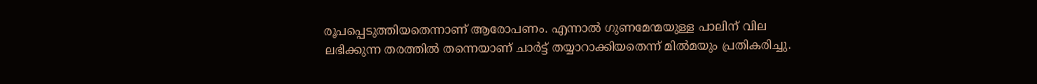രൂപപ്പെടുത്തിയതെന്നാണ് ആരോപണം. എന്നാല്‍ ഗുണമേന്മയുള്ള പാലിന് വില ലഭിക്കുന്ന തരത്തില്‍ തന്നെയാണ് ചാര്‍ട്ട് തയ്യാറാക്കിയതെന്ന് മില്‍മയും പ്രതികരിച്ചു.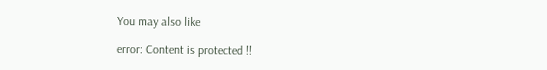You may also like

error: Content is protected !!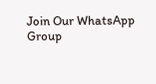Join Our WhatsApp Group